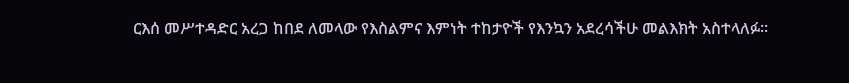ርእሰ መሥተዳድር አረጋ ከበደ ለመላው የእስልምና እምነት ተከታዮች የእንኳን አደረሳችሁ መልእክት አስተላለፉ።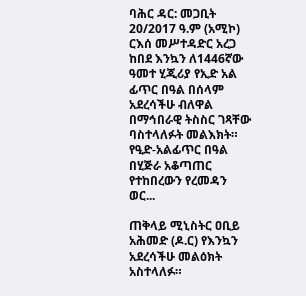ባሕር ዳር: መጋቢት 20/2017 ዓ.ም (አሚኮ) ርእሰ መሥተዳድር አረጋ ከበደ እንኳን ለ1446ኛው ዓመተ ሂጂሪያ የኢድ አል ፊጥር በዓል በሰላም አደረሳችሁ ብለዋል በማኅበራዊ ትስስር ገጻቸው ባስተላለፉት መልእክት። የዒድ-አልፊጥር በዓል በሂጅራ አቆጣጠር የተከበረውን የረመዳን ወር...

ጠቅላይ ሚኒስትር ዐቢይ አሕመድ (ዶ.ር) የእንኳን አደረሳችሁ መልዕክት አስተላለፉ።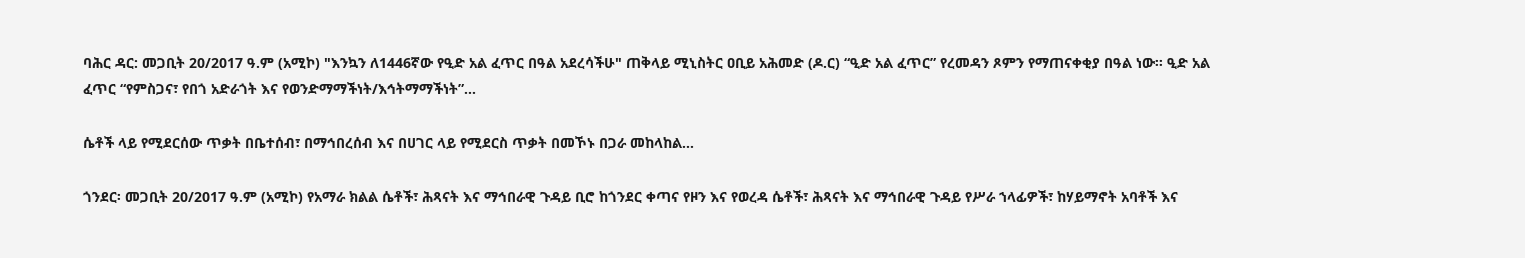ባሕር ዳር: መጋቢት 20/2017 ዓ.ም (አሚኮ) "እንኳን ለ1446ኛው የዒድ አል ፈጥር በዓል አደረሳችሁ" ጠቅላይ ሚኒስትር ዐቢይ አሕመድ (ዶ.ር) “ዒድ አል ፈጥር” የረመዳን ጾምን የማጠናቀቂያ በዓል ነው፡፡ ዒድ አል ፈጥር “የምስጋና፣ የበጎ አድራጎት እና የወንድማማችነት/እኅትማማችነት”...

ሴቶች ላይ የሚደርሰው ጥቃት በቤተሰብ፣ በማኅበረሰብ እና በሀገር ላይ የሚደርስ ጥቃት በመኾኑ በጋራ መከላከል...

ጎንደር፡ መጋቢት 20/2017 ዓ.ም (አሚኮ) የአማራ ክልል ሴቶች፣ ሕጻናት እና ማኅበራዊ ጉዳይ ቢሮ ከጎንደር ቀጣና የዞን እና የወረዳ ሴቶች፣ ሕጻናት እና ማኅበራዊ ጉዳይ የሥራ ኀላፊዎች፣ ከሃይማኖት አባቶች እና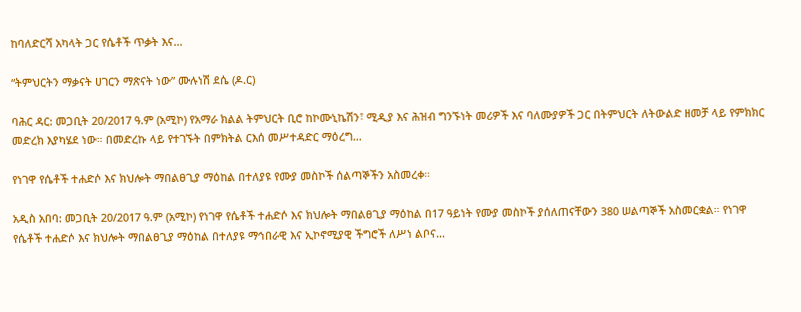ከባለድርሻ አካላት ጋር የሴቶች ጥቃት እና...

“ትምህርትን ማቃናት ሀገርን ማጽናት ነው” ሙሉነሽ ደሴ (ዶ.ር)

ባሕር ዳር: መጋቢት 20/2017 ዓ.ም (አሚኮ) የአማራ ክልል ትምህርት ቢሮ ከኮሙኒኬሽን፣ ሚዲያ እና ሕዝብ ግንኙነት መሪዎች እና ባለሙያዎች ጋር በትምህርት ለትውልድ ዘመቻ ላይ የምክክር መድረክ እያካሄደ ነው። በመድረኩ ላይ የተገኙት በምክትል ርእሰ መሥተዳድር ማዕረግ...

የነገዋ የሴቶች ተሐድሶ እና ክህሎት ማበልፀጊያ ማዕከል በተለያዩ የሙያ መስኮች ሰልጣኞችን አስመረቀ።

አዲስ አበባ: መጋቢት 20/2017 ዓ.ም (አሚኮ) የነገዋ የሴቶች ተሐድሶ እና ክህሎት ማበልፀጊያ ማዕከል በ17 ዓይነት የሙያ መስኮች ያሰለጠናቸውን 380 ሠልጣኞች አስመርቋል። የነገዋ የሴቶች ተሐድሶ እና ክህሎት ማበልፀጊያ ማዕከል በተለያዩ ማኅበራዊ እና ኢኮኖሚያዊ ችግሮች ለሥነ ልቦና...